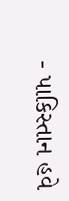- પાકિસ્તાન હવે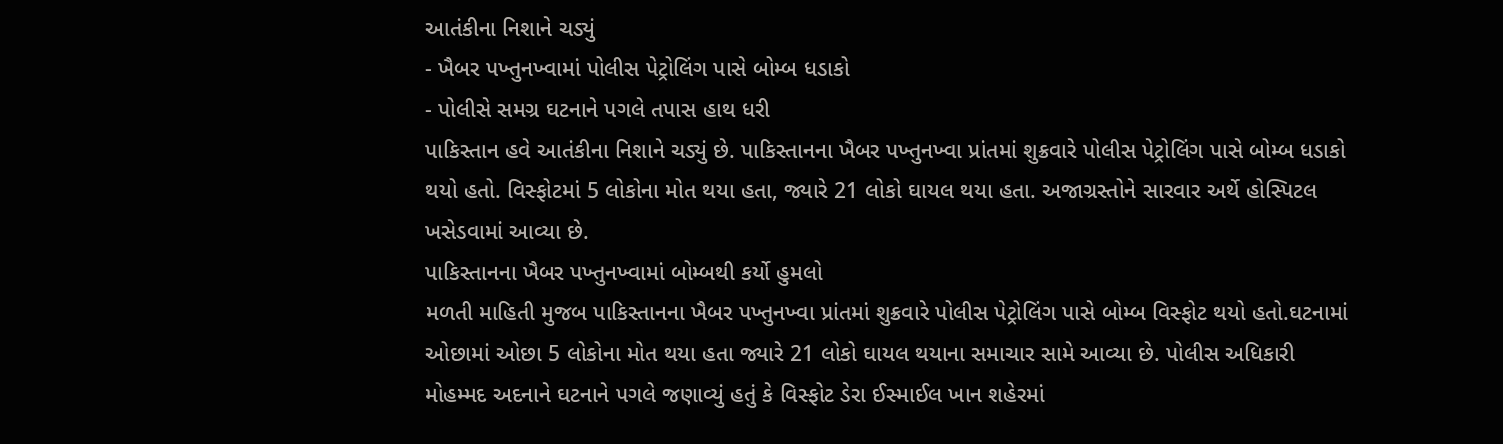આતંકીના નિશાને ચડ્યું
- ખૈબર પખ્તુનખ્વામાં પોલીસ પેટ્રોલિંગ પાસે બોમ્બ ધડાકો
- પોલીસે સમગ્ર ઘટનાને પગલે તપાસ હાથ ધરી
પાકિસ્તાન હવે આતંકીના નિશાને ચડ્યું છે. પાકિસ્તાનના ખૈબર પખ્તુનખ્વા પ્રાંતમાં શુક્રવારે પોલીસ પેટ્રોલિંગ પાસે બોમ્બ ધડાકો થયો હતો. વિસ્ફોટમાં 5 લોકોના મોત થયા હતા, જ્યારે 21 લોકો ઘાયલ થયા હતા. અજાગ્રસ્તોને સારવાર અર્થે હોસ્પિટલ ખસેડવામાં આવ્યા છે.
પાકિસ્તાનના ખૈબર પખ્તુનખ્વામાં બોમ્બથી કર્યો હુમલો
મળતી માહિતી મુજબ પાકિસ્તાનના ખૈબર પખ્તુનખ્વા પ્રાંતમાં શુક્રવારે પોલીસ પેટ્રોલિંગ પાસે બોમ્બ વિસ્ફોટ થયો હતો.ઘટનામાં ઓછામાં ઓછા 5 લોકોના મોત થયા હતા જ્યારે 21 લોકો ઘાયલ થયાના સમાચાર સામે આવ્યા છે. પોલીસ અધિકારી મોહમ્મદ અદનાને ઘટનાને પગલે જણાવ્યું હતું કે વિસ્ફોટ ડેરા ઈસ્માઈલ ખાન શહેરમાં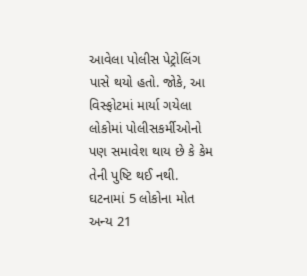આવેલા પોલીસ પેટ્રોલિંગ પાસે થયો હતો. જોકે, આ વિસ્ફોટમાં માર્યા ગયેલા લોકોમાં પોલીસકર્મીઓનો પણ સમાવેશ થાય છે કે કેમ તેની પુષ્ટિ થઈ નથી.
ઘટનામાં 5 લોકોના મોત અન્ય 21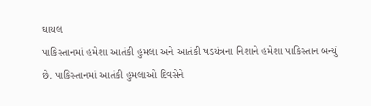ઘાયલ
પાકિસ્તાનમાં હમેશા આતંકી હુમલા અને આતંકી ષડયંત્રના નિશાને હમેશા પાકિસ્તાન બન્યું છે. પાકિસ્તાનમાં આતંકી હુમલાઓ દિવસેને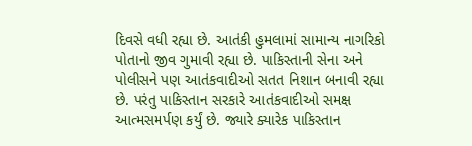દિવસે વધી રહ્યા છે. આતંકી હુમલામાં સામાન્ય નાગરિકો પોતાનો જીવ ગુમાવી રહ્યા છે. પાકિસ્તાની સેના અને પોલીસને પણ આતંકવાદીઓ સતત નિશાન બનાવી રહ્યા છે. પરંતુ પાકિસ્તાન સરકારે આતંકવાદીઓ સમક્ષ આત્મસમર્પણ કર્યું છે. જ્યારે ક્યારેક પાકિસ્તાન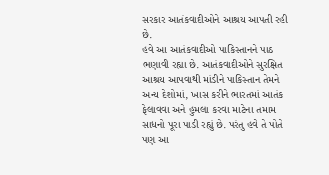સરકાર આતંકવાદીઓને આશ્રય આપતી રહી છે.
હવે આ આતંકવાદીઓ પાકિસ્તાનને પાઠ ભણાવી રહ્યા છે. આતંકવાદીઓને સુરક્ષિત આશ્રય આપવાથી માંડીને પાકિસ્તાન તેમને અન્ય દેશોમાં, ખાસ કરીને ભારતમાં આતંક ફેલાવવા અને હુમલા કરવા માટેના તમામ સાધનો પૂરા પાડી રહ્યું છે. પરંતુ હવે તે પોતે પણ આ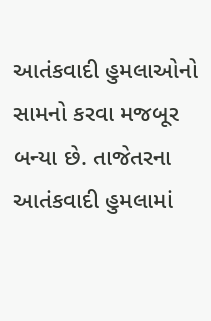આતંકવાદી હુમલાઓનો સામનો કરવા મજબૂર બન્યા છે. તાજેતરના આતંકવાદી હુમલામાં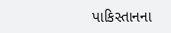પાકિસ્તાનના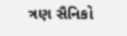ત્રણ સૈનિકો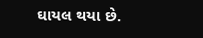ઘાયલ થયા છે.